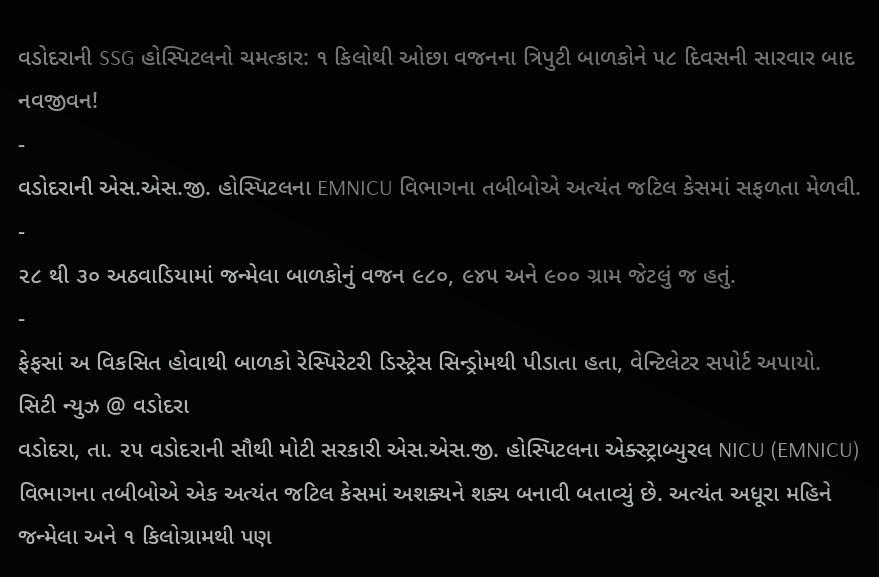વડોદરાની SSG હોસ્પિટલનો ચમત્કાર: ૧ કિલોથી ઓછા વજનના ત્રિપુટી બાળકોને ૫૮ દિવસની સારવાર બાદ નવજીવન!
-
વડોદરાની એસ.એસ.જી. હોસ્પિટલના EMNICU વિભાગના તબીબોએ અત્યંત જટિલ કેસમાં સફળતા મેળવી.
-
૨૮ થી ૩૦ અઠવાડિયામાં જન્મેલા બાળકોનું વજન ૯૮૦, ૯૪૫ અને ૯૦૦ ગ્રામ જેટલું જ હતું.
-
ફેફસાં અ વિકસિત હોવાથી બાળકો રેસ્પિરેટરી ડિસ્ટ્રેસ સિન્ડ્રોમથી પીડાતા હતા, વેન્ટિલેટર સપોર્ટ અપાયો.
સિટી ન્યુઝ @ વડોદરા
વડોદરા, તા. ૨૫ વડોદરાની સૌથી મોટી સરકારી એસ.એસ.જી. હોસ્પિટલના એક્સ્ટ્રાબ્યુરલ NICU (EMNICU) વિભાગના તબીબોએ એક અત્યંત જટિલ કેસમાં અશક્યને શક્ય બનાવી બતાવ્યું છે. અત્યંત અધૂરા મહિને જન્મેલા અને ૧ કિલોગ્રામથી પણ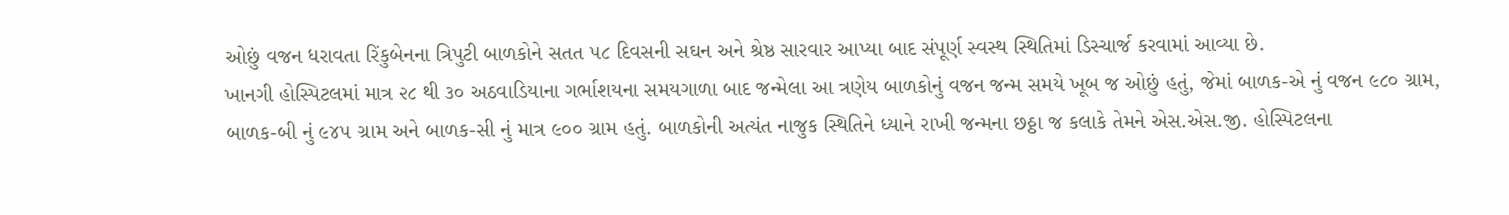ઓછું વજન ધરાવતા રિંકુબેનના ત્રિપુટી બાળકોને સતત ૫૮ દિવસની સઘન અને શ્રેષ્ઠ સારવાર આપ્યા બાદ સંપૂર્ણ સ્વસ્થ સ્થિતિમાં ડિસ્ચાર્જ કરવામાં આવ્યા છે.
ખાનગી હોસ્પિટલમાં માત્ર ૨૮ થી ૩૦ અઠવાડિયાના ગર્ભાશયના સમયગાળા બાદ જન્મેલા આ ત્રણેય બાળકોનું વજન જન્મ સમયે ખૂબ જ ઓછું હતું, જેમાં બાળક-એ નું વજન ૯૮૦ ગ્રામ, બાળક-બી નું ૯૪૫ ગ્રામ અને બાળક-સી નું માત્ર ૯૦૦ ગ્રામ હતું. બાળકોની અત્યંત નાજુક સ્થિતિને ધ્યાને રાખી જન્મના છઠ્ઠા જ કલાકે તેમને એસ.એસ.જી. હોસ્પિટલના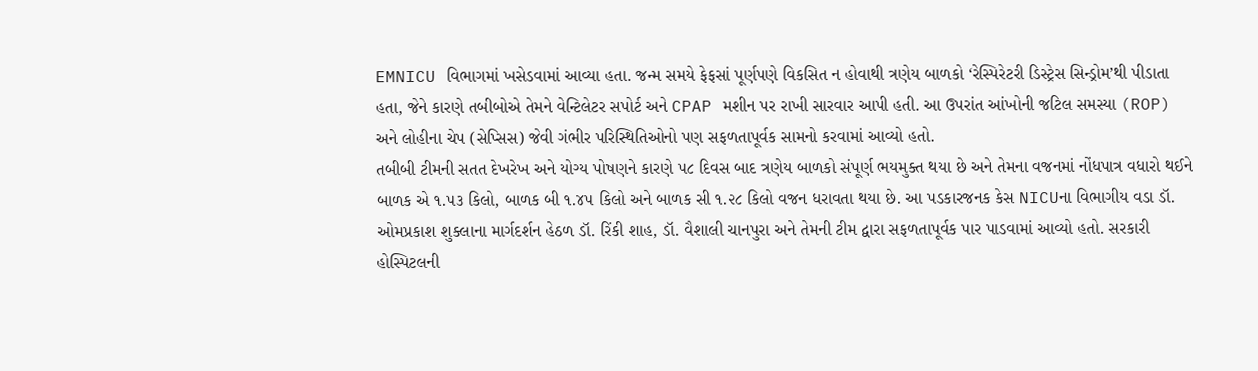EMNICU વિભાગમાં ખસેડવામાં આવ્યા હતા. જન્મ સમયે ફેફસાં પૂર્ણપણે વિકસિત ન હોવાથી ત્રણેય બાળકો ‘રેસ્પિરેટરી ડિસ્ટ્રેસ સિન્ડ્રોમ’થી પીડાતા હતા, જેને કારણે તબીબોએ તેમને વેન્ટિલેટર સપોર્ટ અને CPAP મશીન પર રાખી સારવાર આપી હતી. આ ઉપરાંત આંખોની જટિલ સમસ્યા (ROP) અને લોહીના ચેપ (સેપ્સિસ) જેવી ગંભીર પરિસ્થિતિઓનો પણ સફળતાપૂર્વક સામનો કરવામાં આવ્યો હતો.
તબીબી ટીમની સતત દેખરેખ અને યોગ્ય પોષણને કારણે ૫૮ દિવસ બાદ ત્રણેય બાળકો સંપૂર્ણ ભયમુક્ત થયા છે અને તેમના વજનમાં નોંધપાત્ર વધારો થઈને બાળક એ ૧.૫૩ કિલો, બાળક બી ૧.૪૫ કિલો અને બાળક સી ૧.૨૮ કિલો વજન ધરાવતા થયા છે. આ પડકારજનક કેસ NICUના વિભાગીય વડા ડૉ. ઓમપ્રકાશ શુક્લાના માર્ગદર્શન હેઠળ ડૉ. રિંકી શાહ, ડૉ. વૈશાલી ચાનપુરા અને તેમની ટીમ દ્વારા સફળતાપૂર્વક પાર પાડવામાં આવ્યો હતો. સરકારી હોસ્પિટલની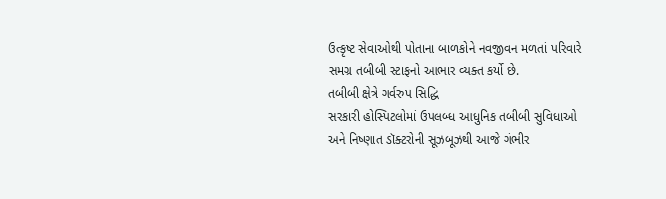ઉત્કૃષ્ટ સેવાઓથી પોતાના બાળકોને નવજીવન મળતાં પરિવારે સમગ્ર તબીબી સ્ટાફનો આભાર વ્યક્ત કર્યો છે.
તબીબી ક્ષેત્રે ગર્વરુપ સિદ્ધિ
સરકારી હોસ્પિટલોમાં ઉપલબ્ધ આધુનિક તબીબી સુવિધાઓ અને નિષ્ણાત ડૉક્ટરોની સૂઝબૂઝથી આજે ગંભીર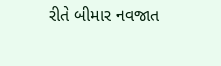રીતે બીમાર નવજાત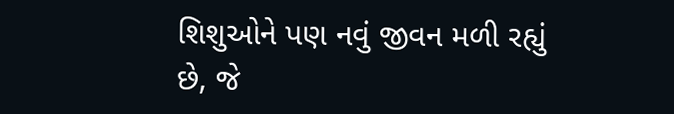શિશુઓને પણ નવું જીવન મળી રહ્યું છે, જે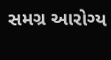સમગ્ર આરોગ્ય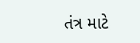તંત્ર માટે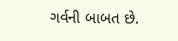ગર્વની બાબત છે.